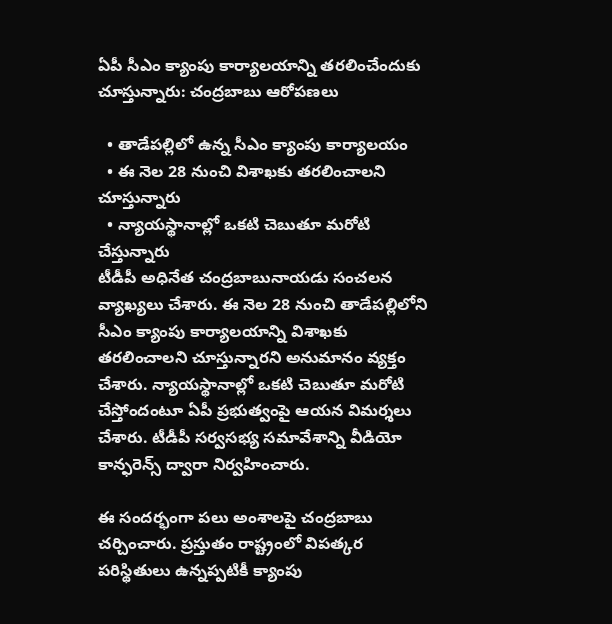ఏపీ సీఎం క్యాంపు కార్యాలయాన్ని తరలించేందుకు చూస్తున్నారు: చంద్రబాబు ఆరోపణలు

  • తాడేపల్లిలో ఉన్న సీఎం క్యాంపు కార్యాలయం
  • ఈ నెల 28 నుంచి విశాఖకు తరలించాలని చూస్తున్నారు
  • న్యాయస్థానాల్లో ఒకటి చెబుతూ మరోటి చేస్తున్నారు
టీడీపీ అధినేత చంద్రబాబునాయడు సంచలన వ్యాఖ్యలు చేశారు. ఈ నెల 28 నుంచి తాడేపల్లిలోని సీఎం క్యాంపు కార్యాలయాన్ని విశాఖకు తరలించాలని చూస్తున్నారని అనుమానం వ్యక్తం చేశారు. న్యాయస్థానాల్లో ఒకటి చెబుతూ మరోటి చేస్తోందంటూ ఏపీ ప్రభుత్వంపై ఆయన విమర్శలు చేశారు. టీడీపీ సర్వసభ్య సమావేశాన్ని వీడియో కాన్ఫరెన్స్ ద్వారా నిర్వహించారు.

ఈ సందర్భంగా పలు అంశాలపై చంద్రబాబు చర్చించారు. ప్రస్తుతం రాష్ట్రంలో విపత్కర పరిస్థితులు ఉన్నప్పటికీ క్యాంపు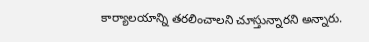కార్యాలయాన్ని తరలించాలని చూస్తున్నారని అన్నారు.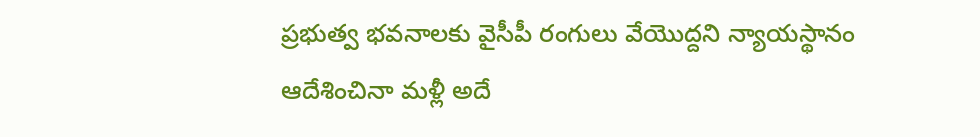ప్రభుత్వ భవనాలకు వైసీపీ రంగులు వేయొద్దని న్యాయస్థానం ఆదేశించినా మళ్లీ అదే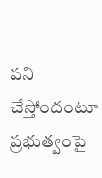పని చేస్తోందంటూ ప్రభుత్వంపై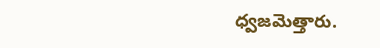ధ్వజమెత్తారు.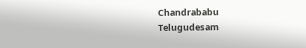Chandrababu
Telugudesam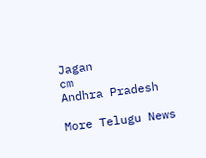Jagan
cm
Andhra Pradesh

More Telugu News